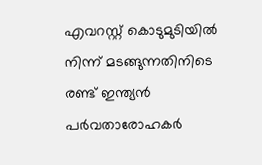എവറസ്റ്റ് കൊടുമുടിയിൽ നിന്ന് മടങ്ങുന്നതിനിടെ രണ്ട് ഇന്ത്യൻ പർവതാരോഹകർ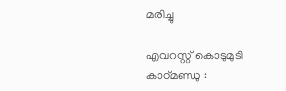മരിച്ചു

എവറസ്റ്റ് കൊടുമുടി
കാഠ്മണ്ഡു :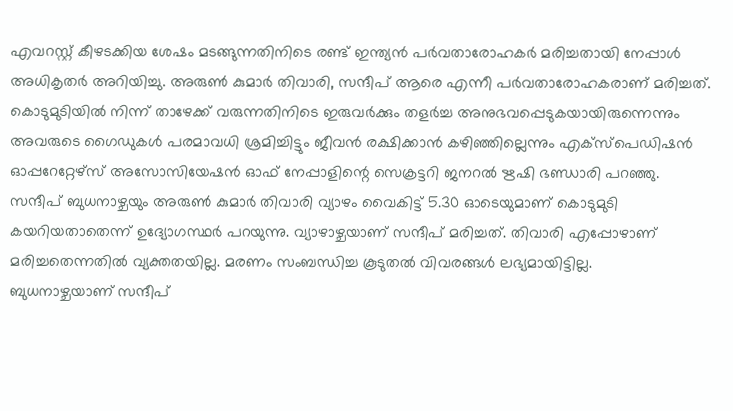എവറസ്റ്റ് കീഴടക്കിയ ശേഷം മടങ്ങുന്നതിനിടെ രണ്ട് ഇന്ത്യൻ പർവതാരോഹകർ മരിച്ചതായി നേപ്പാൾ അധികൃതർ അറിയിച്ചു. അരുൺ കുമാർ തിവാരി, സന്ദീപ് ആരെ എന്നീ പർവതാരോഹകരാണ് മരിച്ചത്. കൊടുമുടിയിൽ നിന്ന് താഴേക്ക് വരുന്നതിനിടെ ഇരുവർക്കും തളർച്ച അനുഭവപ്പെടുകയായിരുന്നെന്നും അവരുടെ ഗൈഡുകൾ പരമാവധി ശ്രമിച്ചിട്ടും ജീവൻ രക്ഷിക്കാൻ കഴിഞ്ഞില്ലെന്നും എക്സ്പെഡിഷൻ ഓപ്പറേറ്റേഴ്സ് അസോസിയേഷൻ ഓഫ് നേപ്പാളിന്റെ സെക്രട്ടറി ജനറൽ ഋഷി ഭണ്ഡാരി പറഞ്ഞു.
സന്ദീപ് ബുധനാഴ്ചയും അരുൺ കുമാർ തിവാരി വ്യാഴം വൈകിട്ട് 5.30 ഓടെയുമാണ് കൊടുമുടി കയറിയതാതെന്ന് ഉദ്യോഗസ്ഥർ പറയുന്നു. വ്യാഴാഴ്ചയാണ് സന്ദീപ് മരിച്ചത്. തിവാരി എപ്പോഴാണ് മരിച്ചതെന്നതിൽ വ്യക്തതയില്ല. മരണം സംബന്ധിച്ച കൂടുതൽ വിവരങ്ങൾ ലഭ്യമായിട്ടില്ല.
ബുധനാഴ്ചയാണ് സന്ദീപ്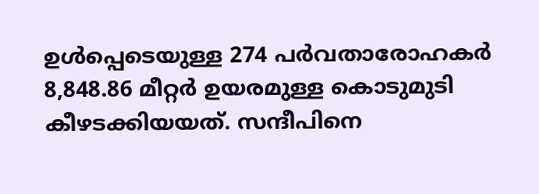ഉൾപ്പെടെയുള്ള 274 പർവതാരോഹകർ 8,848.86 മീറ്റർ ഉയരമുള്ള കൊടുമുടി കീഴടക്കിയയത്. സന്ദീപിനെ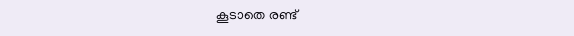കൂടാതെ രണ്ട്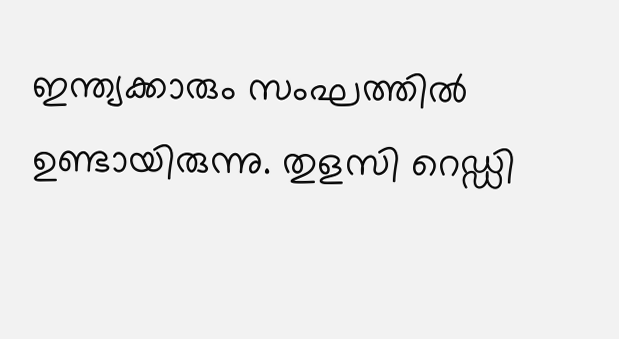ഇന്ത്യക്കാരും സംഘത്തിൽ ഉണ്ടായിരുന്നു. തുളസി റെഡ്ഡി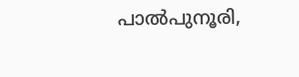പാൽപുനൂരി,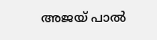അജയ് പാൽ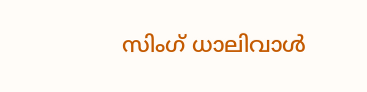സിംഗ് ധാലിവാൾ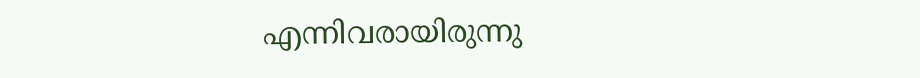എന്നിവരായിരുന്നു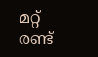മറ്റ് രണ്ട്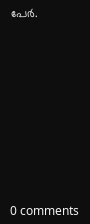പേർ.










0 comments